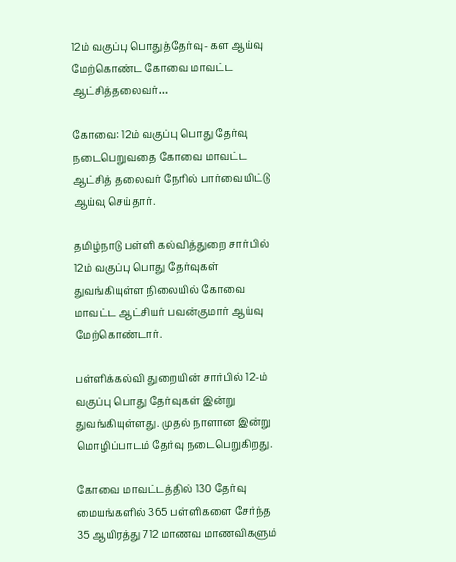12ம் வகுப்பு பொதுத்தேர்வு- கள ஆய்வு மேற்கொண்ட கோவை மாவட்ட ஆட்சித்தலைவர்…

கோவை: 12ம் வகுப்பு பொது தேர்வு நடைபெறுவதை கோவை மாவட்ட ஆட்சித் தலைவர் நேரில் பார்வையிட்டு ஆய்வு செய்தார்.

தமிழ்நாடு பள்ளி கல்வித்துறை சார்பில் 12ம் வகுப்பு பொது தேர்வுகள் துவங்கியுள்ள நிலையில் கோவை மாவட்ட ஆட்சியர் பவன்குமார் ஆய்வு மேற்கொண்டார்.

பள்ளிக்கல்வி துறையின் சார்பில் 12-ம் வகுப்பு பொது தேர்வுகள் இன்று துவங்கியுள்ளது. முதல் நாளான இன்று மொழிப்பாடம் தேர்வு நடைபெறுகிறது.

கோவை மாவட்டத்தில் 130 தேர்வு மையங்களில் 365 பள்ளிகளை சேர்ந்த 35 ஆயிரத்து 712 மாணவ மாணவிகளும்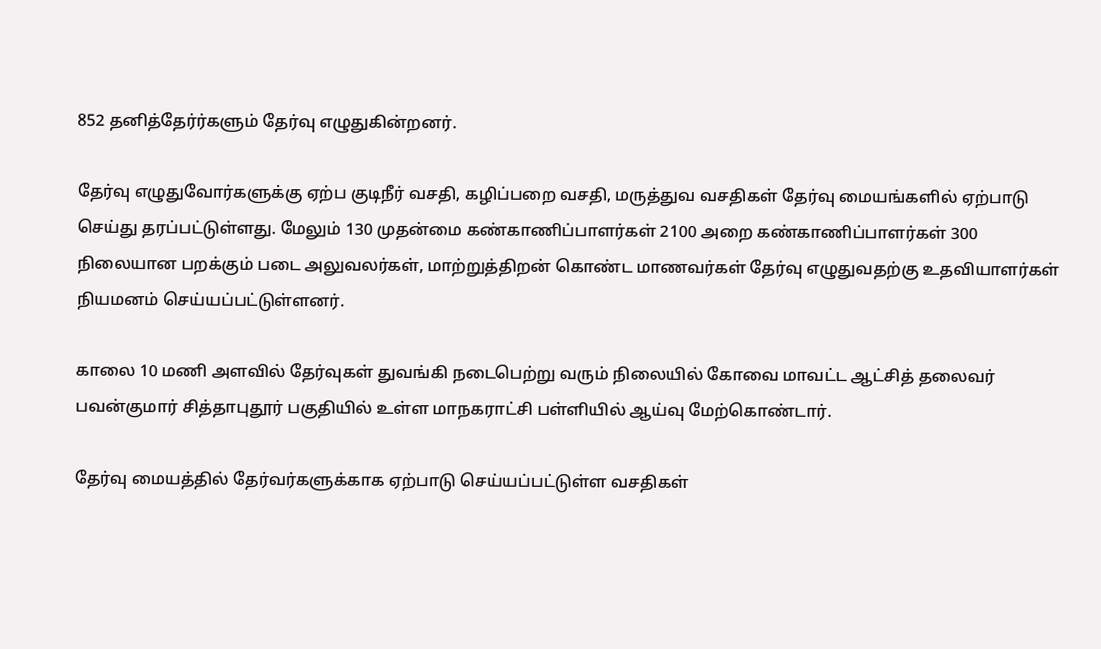852 தனித்தேர்ர்களும் தேர்வு எழுதுகின்றனர்.

தேர்வு எழுதுவோர்களுக்கு ஏற்ப குடிநீர் வசதி, கழிப்பறை வசதி, மருத்துவ வசதிகள் தேர்வு மையங்களில் ஏற்பாடு செய்து தரப்பட்டுள்ளது. மேலும் 130 முதன்மை கண்காணிப்பாளர்கள் 2100 அறை கண்காணிப்பாளர்கள் 300 நிலையான பறக்கும் படை அலுவலர்கள், மாற்றுத்திறன் கொண்ட மாணவர்கள் தேர்வு எழுதுவதற்கு உதவியாளர்கள் நியமனம் செய்யப்பட்டுள்ளனர்.

காலை 10 மணி அளவில் தேர்வுகள் துவங்கி நடைபெற்று வரும் நிலையில் கோவை மாவட்ட ஆட்சித் தலைவர் பவன்குமார் சித்தாபுதூர் பகுதியில் உள்ள மாநகராட்சி பள்ளியில் ஆய்வு மேற்கொண்டார்.

தேர்வு மையத்தில் தேர்வர்களுக்காக ஏற்பாடு செய்யப்பட்டுள்ள வசதிகள்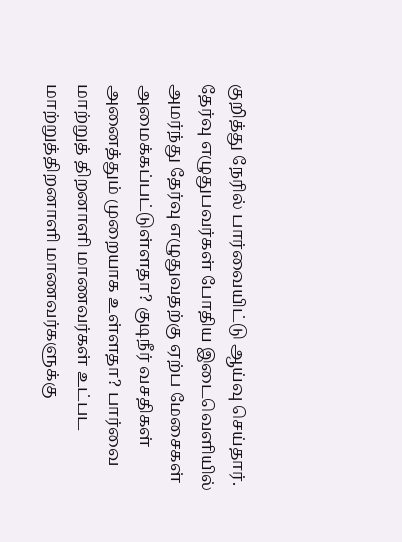குறித்து நேரில் பார்வையிட்டு ஆய்வு செய்தார். தேர்வு எழுதுபவர்கள் போதிய இடைவெளியில் அமர்ந்து தேர்வு எழுதுவதற்கு ஏற்ப மேசைகள் அமைக்கப்பட்டுள்ளதா? குடிநீர் வசதிகள் அனைத்தும் முறையாக உள்ளதா? பார்வை மாற்றுத் திறனாளி மாணவர்கள் உட்பட மாற்றுத்திறனாளி மாணவர்களுக்கு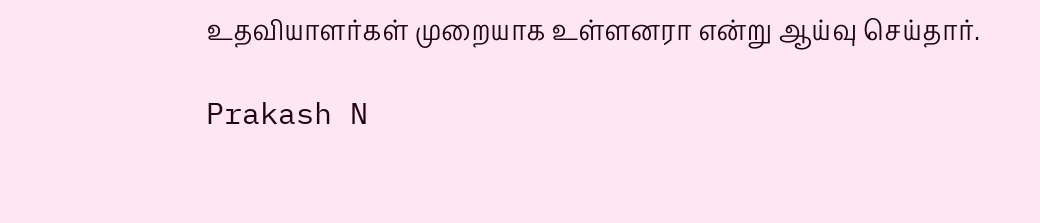உதவியாளர்கள் முறையாக உள்ளனரா என்று ஆய்வு செய்தார்.

Prakash N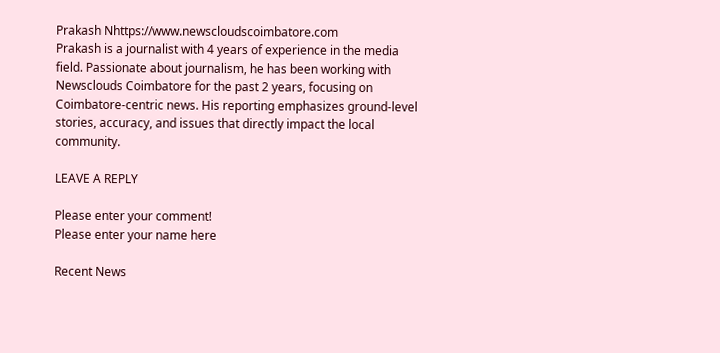Prakash Nhttps://www.newscloudscoimbatore.com
Prakash is a journalist with 4 years of experience in the media field. Passionate about journalism, he has been working with Newsclouds Coimbatore for the past 2 years, focusing on Coimbatore-centric news. His reporting emphasizes ground-level stories, accuracy, and issues that directly impact the local community.

LEAVE A REPLY

Please enter your comment!
Please enter your name here

Recent News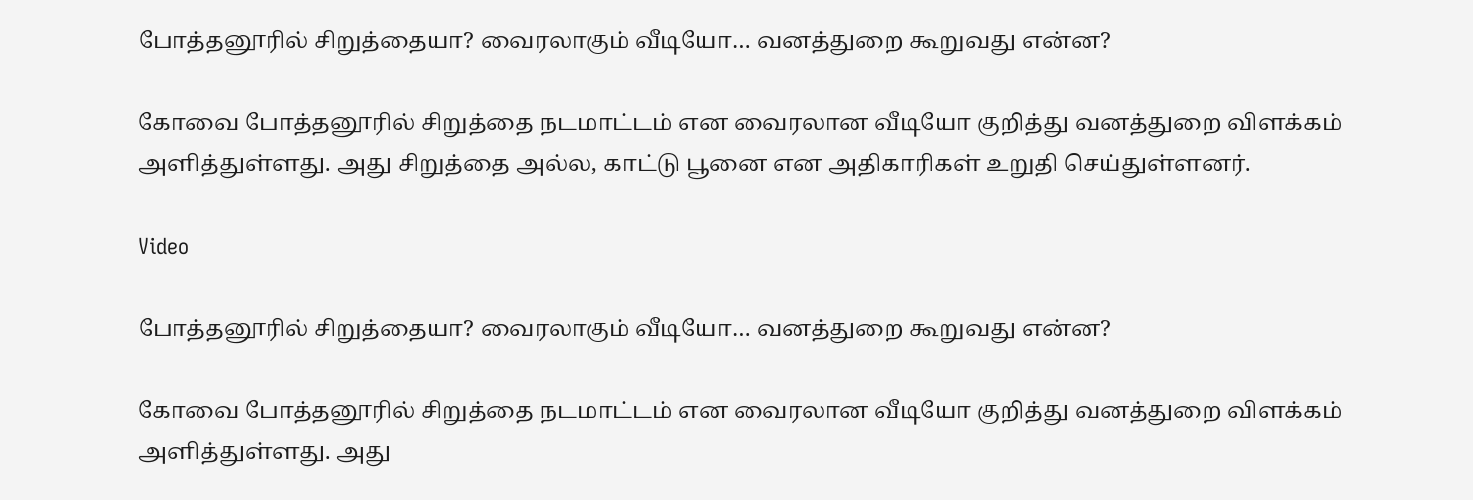போத்தனூரில் சிறுத்தையா? வைரலாகும் வீடியோ… வனத்துறை கூறுவது என்ன?

கோவை போத்தனூரில் சிறுத்தை நடமாட்டம் என வைரலான வீடியோ குறித்து வனத்துறை விளக்கம் அளித்துள்ளது. அது சிறுத்தை அல்ல, காட்டு பூனை என அதிகாரிகள் உறுதி செய்துள்ளனர்.

Video

போத்தனூரில் சிறுத்தையா? வைரலாகும் வீடியோ… வனத்துறை கூறுவது என்ன?

கோவை போத்தனூரில் சிறுத்தை நடமாட்டம் என வைரலான வீடியோ குறித்து வனத்துறை விளக்கம் அளித்துள்ளது. அது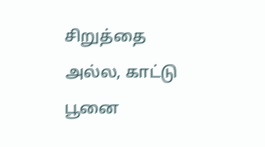சிறுத்தை அல்ல, காட்டு பூனை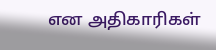என அதிகாரிகள்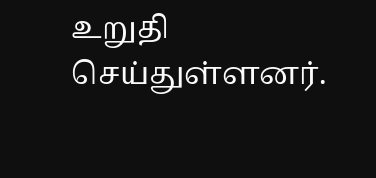உறுதி செய்துள்ளனர்.